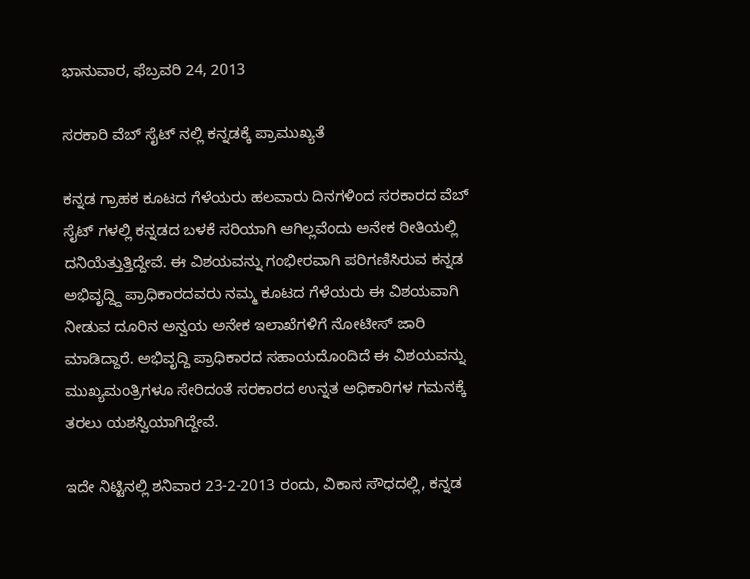ಭಾನುವಾರ, ಫೆಬ್ರವರಿ 24, 2013

ಸರಕಾರಿ ವೆಬ್ ಸೈಟ್ ನಲ್ಲಿ ಕನ್ನಡಕ್ಕೆ ಪ್ರಾಮುಖ್ಯತೆ

ಕನ್ನಡ ಗ್ರಾಹಕ ಕೂಟದ ಗೆಳೆಯರು ಹಲವಾರು ದಿನಗಳಿಂದ ಸರಕಾರದ ವೆಬ್ ಸೈಟ್ ಗಳಲ್ಲಿ ಕನ್ನಡದ ಬಳಕೆ ಸರಿಯಾಗಿ ಆಗಿಲ್ಲವೆಂದು ಅನೇಕ ರೀತಿಯಲ್ಲಿ ದನಿಯೆತ್ತುತ್ತಿದ್ದೇವೆ. ಈ ವಿಶಯವನ್ನು ಗಂಭೀರವಾಗಿ ಪರಿಗಣಿಸಿರುವ ಕನ್ನಡ ಅಭಿವೃದ್ದ್ದಿ ಪ್ರಾಧಿಕಾರದವರು ನಮ್ಮ ಕೂಟದ ಗೆಳೆಯರು ಈ ವಿಶಯವಾಗಿ ನೀಡುವ ದೂರಿನ ಅನ್ವಯ ಅನೇಕ ಇಲಾಖೆಗಳಿಗೆ ನೋಟೀಸ್ ಜಾರಿ ಮಾಡಿದ್ದಾರೆ. ಅಭಿವೃದ್ದಿ ಪ್ರಾಧಿಕಾರದ ಸಹಾಯದೊಂದಿದೆ ಈ ವಿಶಯವನ್ನು ಮುಖ್ಯಮಂತ್ರಿಗಳೂ ಸೇರಿದಂತೆ ಸರಕಾರದ ಉನ್ನತ ಅಧಿಕಾರಿಗಳ ಗಮನಕ್ಕೆ ತರಲು ಯಶಸ್ವಿಯಾಗಿದ್ದೇವೆ.

ಇದೇ ನಿಟ್ಟಿನಲ್ಲಿ ಶನಿವಾರ 23-2-2013 ರಂದು, ವಿಕಾಸ ಸೌಧದಲ್ಲಿ, ಕನ್ನಡ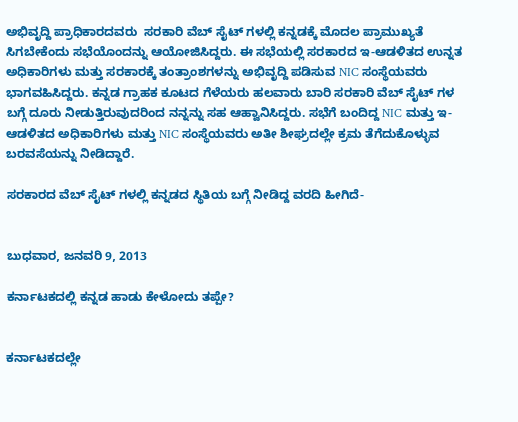ಅಭಿವೃದ್ದಿ ಪ್ರಾಧಿಕಾರದವರು  ಸರಕಾರಿ ವೆಬ್ ಸೈಟ್ ಗಳಲ್ಲಿ ಕನ್ನಡಕ್ಕೆ ಮೊದಲ ಪ್ರಾಮುಖ್ಯತೆ ಸಿಗಬೇಕೆಂದು ಸಭೆಯೊಂದನ್ನು ಆಯೋಜಿಸಿದ್ದರು. ಈ ಸಭೆಯಲ್ಲಿ ಸರಕಾರದ ಇ-ಆಡಳಿತದ ಉನ್ನತ ಅಧಿಕಾರಿಗಳು ಮತ್ತು ಸರಕಾರಕ್ಕೆ ತಂತ್ರಾಂಶಗಳನ್ನು ಅಭಿವೃದ್ದಿ ಪಡಿಸುವ NIC ಸಂಸ್ಥೆಯವರು ಭಾಗವಹಿಸಿದ್ದರು. ಕನ್ನಡ ಗ್ರಾಹಕ ಕೂಟದ ಗೆಳೆಯರು ಹಲವಾರು ಬಾರಿ ಸರಕಾರಿ ವೆಬ್ ಸೈಟ್ ಗಳ ಬಗ್ಗೆ ದೂರು ನೀಡುತ್ತಿರುವುದರಿಂದ ನನ್ನನ್ನು ಸಹ ಆಹ್ವಾನಿಸಿದ್ದರು. ಸಭೆಗೆ ಬಂದಿದ್ದ NIC ಮತ್ತು ಇ-ಆಡಳಿತದ ಅಧಿಕಾರಿಗಳು ಮತ್ತು NIC ಸಂಸ್ಥೆಯವರು ಅತೀ ಶೀಘ್ರದಲ್ಲೇ ಕ್ರಮ ತೆಗೆದುಕೊಳ್ಳುವ ಬರವಸೆಯನ್ನು ನೀಡಿದ್ದಾರೆ.

ಸರಕಾರದ ವೆಬ್ ಸೈಟ್ ಗಳಲ್ಲಿ ಕನ್ನಡದ ಸ್ಥಿತಿಯ ಬಗ್ಗೆ ನೀಡಿದ್ದ ವರದಿ ಹೀಗಿದೆ-


ಬುಧವಾರ, ಜನವರಿ 9, 2013

ಕರ್ನಾಟಕದಲ್ಲಿ ಕನ್ನಡ ಹಾಡು ಕೇಳೋದು ತಪ್ಪೇ?


ಕರ್ನಾಟಕದಲ್ಲೇ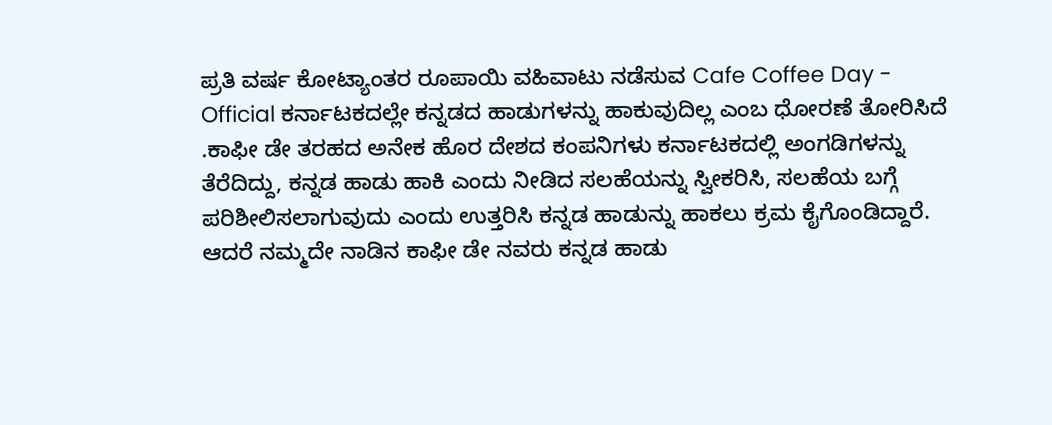ಪ್ರತಿ ವರ್ಷ ಕೋಟ್ಯಾಂತರ ರೂಪಾಯಿ ವಹಿವಾಟು ನಡೆಸುವ Cafe Coffee Day - Official ಕರ್ನಾಟಕದಲ್ಲೇ ಕನ್ನಡದ ಹಾಡುಗಳನ್ನು ಹಾಕುವುದಿಲ್ಲ ಎಂಬ ಧೋರಣೆ ತೋರಿಸಿದೆ .ಕಾಫೀ ಡೇ ತರಹದ ಅನೇಕ ಹೊರ ದೇಶದ ಕಂಪನಿಗಳು ಕರ್ನಾಟಕದಲ್ಲಿ ಅಂಗಡಿಗಳನ್ನು ತೆರೆದಿದ್ದು, ಕನ್ನಡ ಹಾಡು ಹಾಕಿ ಎಂದು ನೀಡಿದ ಸಲಹೆಯನ್ನು ಸ್ವೀಕರಿಸಿ, ಸಲಹೆಯ ಬಗ್ಗೆ ಪರಿಶೀಲಿಸಲಾಗುವುದು ಎಂದು ಉತ್ತರಿಸಿ ಕನ್ನಡ ಹಾಡುನ್ನು ಹಾಕಲು ಕ್ರಮ ಕೈಗೊಂಡಿದ್ದಾರೆ. ಆದರೆ ನಮ್ಮದೇ ನಾಡಿನ ಕಾಫೀ ಡೇ ನವರು ಕನ್ನಡ ಹಾಡು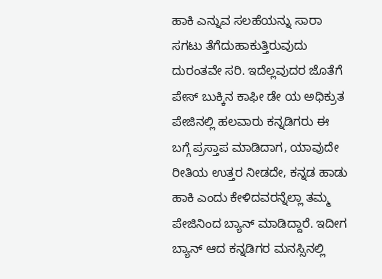ಹಾಕಿ ಎನ್ನುವ ಸಲಹೆಯನ್ನು ಸಾರಾ ಸಗಟು ತೆಗೆದುಹಾಕುತ್ತಿರುವುದು ದುರಂತವೇ ಸರಿ. ಇದೆಲ್ಲವುದರ ಜೊತೆಗೆ ಪೇಸ್ ಬುಕ್ಕಿನ ಕಾಫೀ ಡೇ ಯ ಅಧಿಕ್ರುತ ಪೇಜಿನಲ್ಲಿ ಹಲವಾರು ಕನ್ನಡಿಗರು ಈ ಬಗ್ಗೆ ಪ್ರಸ್ತಾಪ ಮಾಡಿದಾಗ, ಯಾವುದೇ ರೀತಿಯ ಉತ್ತರ ನೀಡದೇ, ಕನ್ನಡ ಹಾಡು ಹಾಕಿ ಎಂದು ಕೇಳಿದವರನ್ನೆಲ್ಲಾ ತಮ್ಮ ಪೇಜಿನಿಂದ ಬ್ಯಾನ್ ಮಾಡಿದ್ದಾರೆ. ಇದೀಗ ಬ್ಯಾನ್ ಆದ ಕನ್ನಡಿಗರ ಮನಸ್ಸಿನಲ್ಲಿ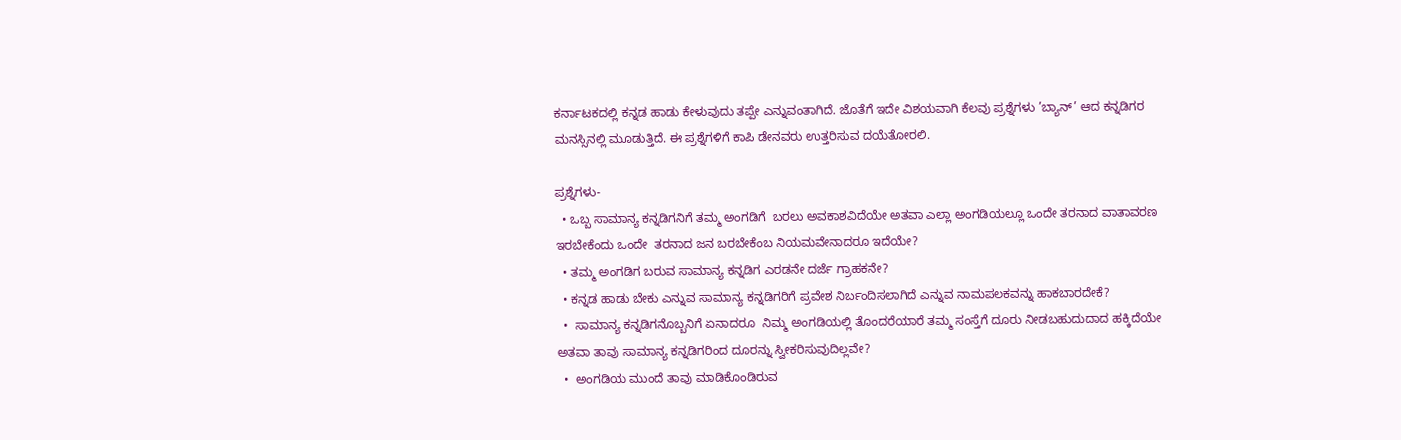ಕರ್ನಾಟಕದಲ್ಲಿ ಕನ್ನಡ ಹಾಡು ಕೇಳುವುದು ತಪ್ಪೇ ಎನ್ನುವಂತಾಗಿದೆ. ಜೊತೆಗೆ ಇದೇ ವಿಶಯವಾಗಿ ಕೆಲವು ಪ್ರಶ್ನೆಗಳು ’ಬ್ಯಾನ್’ ಆದ ಕನ್ನಡಿಗರ ಮನಸ್ಸಿನಲ್ಲಿ ಮೂಡುತ್ತಿದೆ. ಈ ಪ್ರಶ್ನೆಗಳಿಗೆ ಕಾಪಿ ಡೇನವರು ಉತ್ತರಿಸುವ ದಯೆತೋರಲಿ.

ಪ್ರಶ್ನೆಗಳು-
  • ಒಬ್ಬ ಸಾಮಾನ್ಯ ಕನ್ನಡಿಗನಿಗೆ ತಮ್ಮ ಅಂಗಡಿಗೆ  ಬರಲು ಅವಕಾಶವಿದೆಯೇ ಅತವಾ ಎಲ್ಲಾ ಅಂಗಡಿಯಲ್ಲೂ ಒಂದೇ ತರನಾದ ವಾತಾವರಣ ಇರಬೇಕೆಂದು ಒಂದೇ  ತರನಾದ ಜನ ಬರಬೇಕೆಂಬ ನಿಯಮವೇನಾದರೂ ಇದೆಯೇ?
  • ತಮ್ಮ ಅಂಗಡಿಗ ಬರುವ ಸಾಮಾನ್ಯ ಕನ್ನಡಿಗ ಎರಡನೇ ದರ್ಜೆ ಗ್ರಾಹಕನೇ?
  • ಕನ್ನಡ ಹಾಡು ಬೇಕು ಎನ್ನುವ ಸಾಮಾನ್ಯ ಕನ್ನಡಿಗರಿಗೆ ಪ್ರವೇಶ ನಿರ್ಬಂದಿಸಲಾಗಿದೆ ಎನ್ನುವ ನಾಮಪಲಕವನ್ನು ಹಾಕಬಾರದೇಕೆ?
  •  ಸಾಮಾನ್ಯ ಕನ್ನಡಿಗನೊಬ್ಬನಿಗೆ ಏನಾದರೂ  ನಿಮ್ಮ ಅಂಗಡಿಯಲ್ಲಿ ತೊಂದರೆಯಾರೆ ತಮ್ಮ ಸಂಸ್ತೆಗೆ ದೂರು ನೀಡಬಹುದುದಾದ ಹಕ್ಕಿದೆಯೇ ಅತವಾ ತಾವು ಸಾಮಾನ್ಯ ಕನ್ನಡಿಗರಿಂದ ದೂರನ್ನು ಸ್ವೀಕರಿಸುವುದಿಲ್ಲವೇ?
  •  ಅಂಗಡಿಯ ಮುಂದೆ ತಾವು ಮಾಡಿಕೊಂಡಿರುವ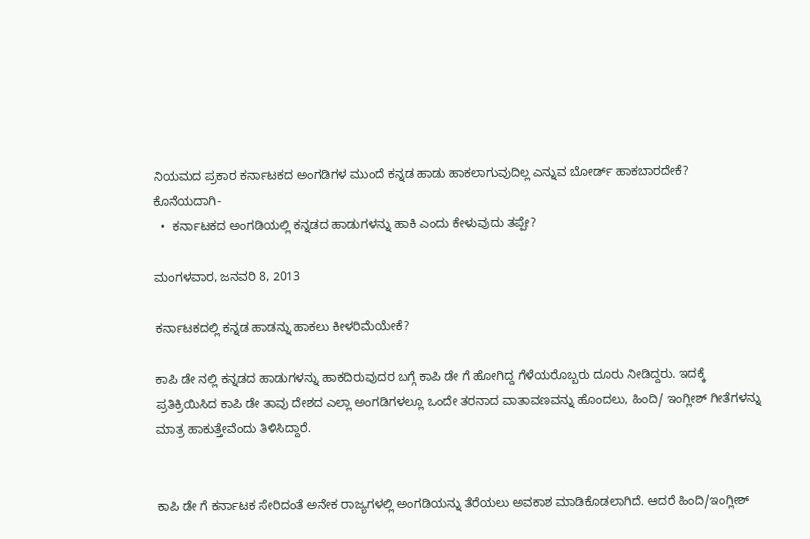ನಿಯಮದ ಪ್ರಕಾರ ಕರ್ನಾಟಕದ ಅಂಗಡಿಗಳ ಮುಂದೆ ಕನ್ನಡ ಹಾಡು ಹಾಕಲಾಗುವುದಿಲ್ಲ ಎನ್ನುವ ಬೋರ್ಡ್ ಹಾಕಬಾರದೇಕೆ?
ಕೊನೆಯದಾಗಿ-
  •  ಕರ್ನಾಟಕದ ಅಂಗಡಿಯಲ್ಲಿ ಕನ್ನಡದ ಹಾಡುಗಳನ್ನು ಹಾಕಿ ಎಂದು ಕೇಳುವುದು ತಪ್ಪೇ?

ಮಂಗಳವಾರ, ಜನವರಿ 8, 2013

ಕರ್ನಾಟಕದಲ್ಲಿ ಕನ್ನಡ ಹಾಡನ್ನು ಹಾಕಲು ಕೀಳರಿಮೆಯೇಕೆ?

ಕಾಪಿ ಡೇ ನಲ್ಲಿ ಕನ್ನಡದ ಹಾಡುಗಳನ್ನು ಹಾಕದಿರುವುದರ ಬಗ್ಗೆ ಕಾಪಿ ಡೇ ಗೆ ಹೋಗಿದ್ದ ಗೆಳೆಯರೊಬ್ಬರು ದೂರು ನೀಡಿದ್ದರು. ಇದಕ್ಕೆ ಪ್ರತಿಕ್ರಿಯಿಸಿದ ಕಾಪಿ ಡೇ ತಾವು ದೇಶದ ಎಲ್ಲಾ ಅಂಗಡಿಗಳಲ್ಲೂ ಒಂದೇ ತರನಾದ ವಾತಾವಣವನ್ನು ಹೊಂದಲು, ಹಿಂದಿ/ ಇಂಗ್ಲೀಶ್ ಗೀತೆಗಳನ್ನು ಮಾತ್ರ ಹಾಕುತ್ತೇವೆಂದು ತಿಳಿಸಿದ್ದಾರೆ.


ಕಾಪಿ ಡೇ ಗೆ ಕರ್ನಾಟಕ ಸೇರಿದಂತೆ ಅನೇಕ ರಾಜ್ಯಗಳಲ್ಲಿ ಅಂಗಡಿಯನ್ನು ತೆರೆಯಲು ಅವಕಾಶ ಮಾಡಿಕೊಡಲಾಗಿದೆ. ಆದರೆ ಹಿಂದಿ/ಇಂಗ್ಲೀಶ್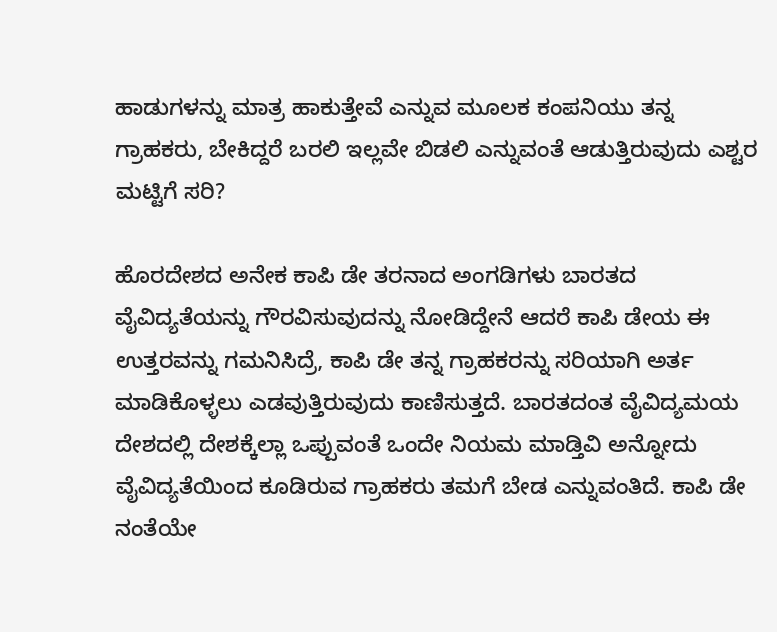ಹಾಡುಗಳನ್ನು ಮಾತ್ರ ಹಾಕುತ್ತೇವೆ ಎನ್ನುವ ಮೂಲಕ ಕಂಪನಿಯು ತನ್ನ ಗ್ರಾಹಕರು, ಬೇಕಿದ್ದರೆ ಬರಲಿ ಇಲ್ಲವೇ ಬಿಡಲಿ ಎನ್ನುವಂತೆ ಆಡುತ್ತಿರುವುದು ಎಶ್ಟರ ಮಟ್ಟಿಗೆ ಸರಿ?

ಹೊರದೇಶದ ಅನೇಕ ಕಾಪಿ ಡೇ ತರನಾದ ಅಂಗಡಿಗಳು ಬಾರತದ ವೈವಿದ್ಯತೆಯನ್ನು ಗೌರವಿಸುವುದನ್ನು ನೋಡಿದ್ದೇನೆ ಆದರೆ ಕಾಪಿ ಡೇಯ ಈ ಉತ್ತರವನ್ನು ಗಮನಿಸಿದ್ರೆ, ಕಾಪಿ ಡೇ ತನ್ನ ಗ್ರಾಹಕರನ್ನು ಸರಿಯಾಗಿ ಅರ್ತ ಮಾಡಿಕೊಳ್ಳಲು ಎಡವುತ್ತಿರುವುದು ಕಾಣಿಸುತ್ತದೆ. ಬಾರತದಂತ ವೈವಿದ್ಯಮಯ ದೇಶದಲ್ಲಿ ದೇಶಕ್ಕೆಲ್ಲಾ ಒಪ್ಪುವಂತೆ ಒಂದೇ ನಿಯಮ ಮಾಡ್ತಿವಿ ಅನ್ನೋದು  ವೈವಿದ್ಯತೆಯಿಂದ ಕೂಡಿರುವ ಗ್ರಾಹಕರು ತಮಗೆ ಬೇಡ ಎನ್ನುವಂತಿದೆ. ಕಾಪಿ ಡೇ ನಂತೆಯೇ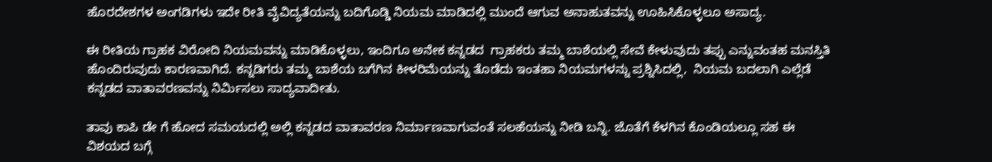ಹೊರದೇಶಗಳ ಅಂಗಡಿಗಳು ಇದೇ ರೀತಿ ವೈವಿದ್ಯತೆಯನ್ನು ಬದಿಗೊಡ್ಡಿ ನಿಯಮ ಮಾಡಿದಲ್ಲಿ ಮುಂದೆ ಆಗುವ ಅನಾಹುತವನ್ನು ಊಹಿಸಿಕೊಳ್ಳಲೂ ಅಸಾದ್ಯ.

ಈ ರೀತಿಯ ಗ್ರಾಹಕ ವಿರೋದಿ ನಿಯಮವನ್ನು ಮಾಡಿಕೊಳ್ಳಲು, ಇಂದಿಗೂ ಅನೇಕ ಕನ್ನಡದ  ಗ್ರಾಹಕರು ತಮ್ಮ ಬಾಶೆಯಲ್ಲಿ ಸೇವೆ ಕೇಳುವುದು ತಪ್ಪು ಎನ್ನುವಂತಹ ಮನಸ್ತಿತಿ ಹೊಂದಿರುವುದು ಕಾರಣವಾಗಿದೆ. ಕನ್ನಡಿಗರು ತಮ್ಮ ಬಾಶೆಯ ಬಗೆಗಿನ ಕೀಳರಿಮೆಯನ್ನು ತೊಡೆದು ಇಂತಹಾ ನಿಯಮಗಳನ್ನು ಪ್ರಶ್ನಿಸಿದಲ್ಲಿ,  ನಿಯಮ ಬದಲಾಗಿ ಎಲ್ಲೆಡೆ ಕನ್ನಡದ ವಾತಾವರಣವನ್ನು ನಿರ್ಮಿಸಲು ಸಾದ್ಯವಾದೀತು.

ತಾವು ಕಾಪಿ ಡೇ ಗೆ ಹೋದ ಸಮಯದಲ್ಲಿ ಅಲ್ಲಿ ಕನ್ನಡದ ವಾತಾವರಣ ನಿರ್ಮಾಣವಾಗುವಂತೆ ಸಲಹೆಯನ್ನು ನೀಡಿ ಬನ್ನಿ. ಜೊತೆಗೆ ಕೆಳಗಿನ ಕೊಂಡಿಯಲ್ಲೂ ಸಹ ಈ ವಿಶಯದ ಬಗ್ಗೆ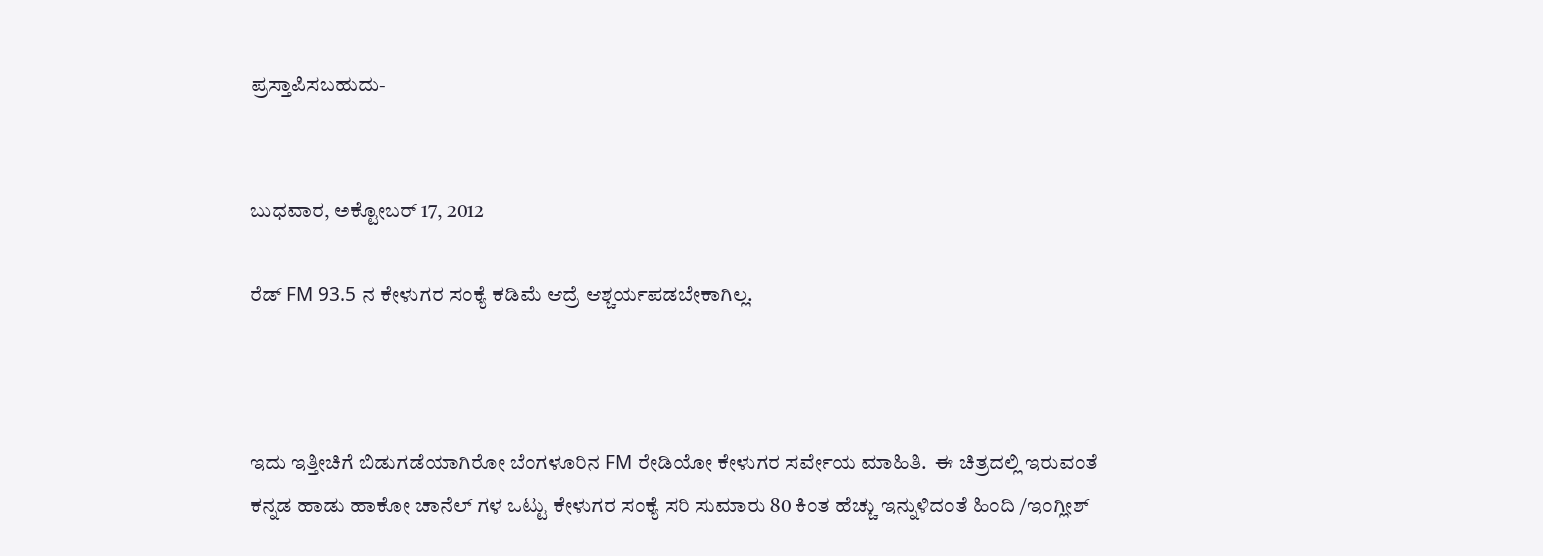ಪ್ರಸ್ತಾಪಿಸಬಹುದು-


ಬುಧವಾರ, ಅಕ್ಟೋಬರ್ 17, 2012

ರೆಡ್ FM 93.5 ನ ಕೇಳುಗರ ಸಂಕ್ಯೆ ಕಡಿಮೆ ಆದ್ರೆ ಆಶ್ಚರ್ಯಪಡಬೇಕಾಗಿಲ್ಲ.



ಇದು ಇತ್ತೀಚಿಗೆ ಬಿಡುಗಡೆಯಾಗಿರೋ ಬೆಂಗಳೂರಿನ FM ರೇಡಿಯೋ ಕೇಳುಗರ ಸರ್ವೇಯ ಮಾಹಿತಿ.  ಈ ಚಿತ್ರದಲ್ಲಿ ಇರುವಂತೆ ಕನ್ನಡ ಹಾಡು ಹಾಕೋ ಚಾನೆಲ್ ಗಳ ಒಟ್ಟು ಕೇಳುಗರ ಸಂಕ್ಯೆ ಸರಿ ಸುಮಾರು 80 ಕಿಂತ ಹೆಚ್ಚು ಇನ್ನುಳಿದಂತೆ ಹಿಂದಿ /ಇಂಗ್ಲೀಶ್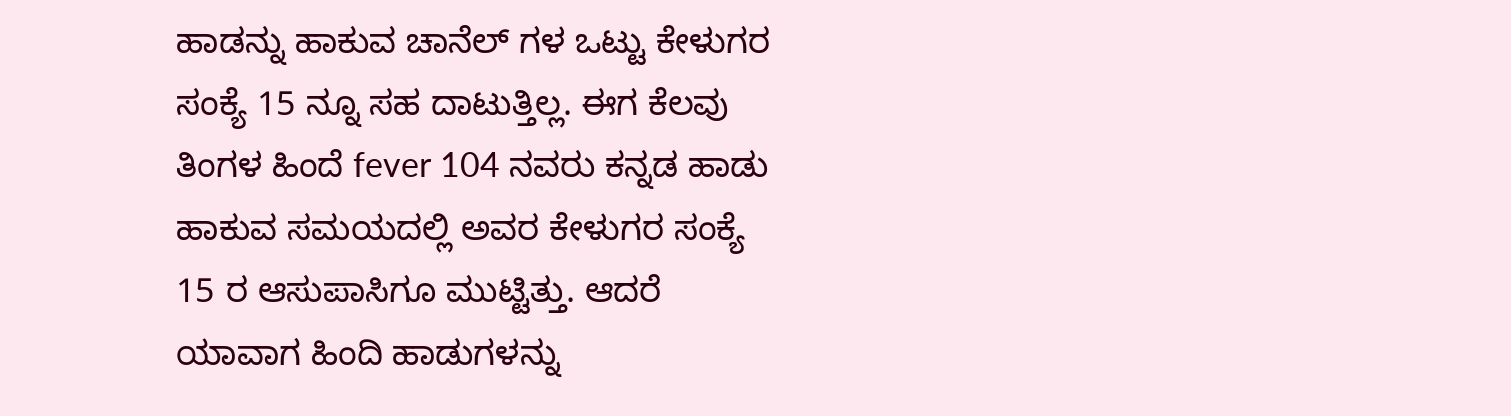ಹಾಡನ್ನು ಹಾಕುವ ಚಾನೆಲ್ ಗಳ ಒಟ್ಟು ಕೇಳುಗರ ಸಂಕ್ಯೆ 15 ನ್ನೂ ಸಹ ದಾಟುತ್ತಿಲ್ಲ. ಈಗ ಕೆಲವು ತಿಂಗಳ ಹಿಂದೆ fever 104 ನವರು ಕನ್ನಡ ಹಾಡು ಹಾಕುವ ಸಮಯದಲ್ಲಿ ಅವರ ಕೇಳುಗರ ಸಂಕ್ಯೆ 15 ರ ಆಸುಪಾಸಿಗೂ ಮುಟ್ಟಿತ್ತು. ಆದರೆ ಯಾವಾಗ ಹಿಂದಿ ಹಾಡುಗಳನ್ನು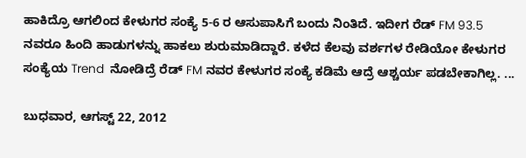ಹಾಕಿದ್ರೊ ಆಗಲಿಂದ ಕೇಳುಗರ ಸಂಕ್ಯೆ 5-6 ರ ಆಸುಪಾಸಿಗೆ ಬಂದು ನಿಂತಿದೆ. ಇದೀಗ ರೆಡ್ FM 93.5 ನವರೂ ಹಿಂದಿ ಹಾಡುಗಳನ್ನು ಹಾಕಲು ಶುರುಮಾಡಿದ್ದಾರೆ. ಕಳೆದ ಕೆಲವು ವರ್ಶಗಳ ರೇಡಿಯೋ ಕೇಳುಗರ ಸಂಕ್ಯೆಯ Trend  ನೋಡಿದ್ರೆ ರೆಡ್ FM ನವರ ಕೇಳುಗರ ಸಂಕ್ಯೆ ಕಡಿಮೆ ಆದ್ರೆ ಆಶ್ಚರ್ಯ ಪಡಬೇಕಾಗಿಲ್ಲ. ...

ಬುಧವಾರ, ಆಗಸ್ಟ್ 22, 2012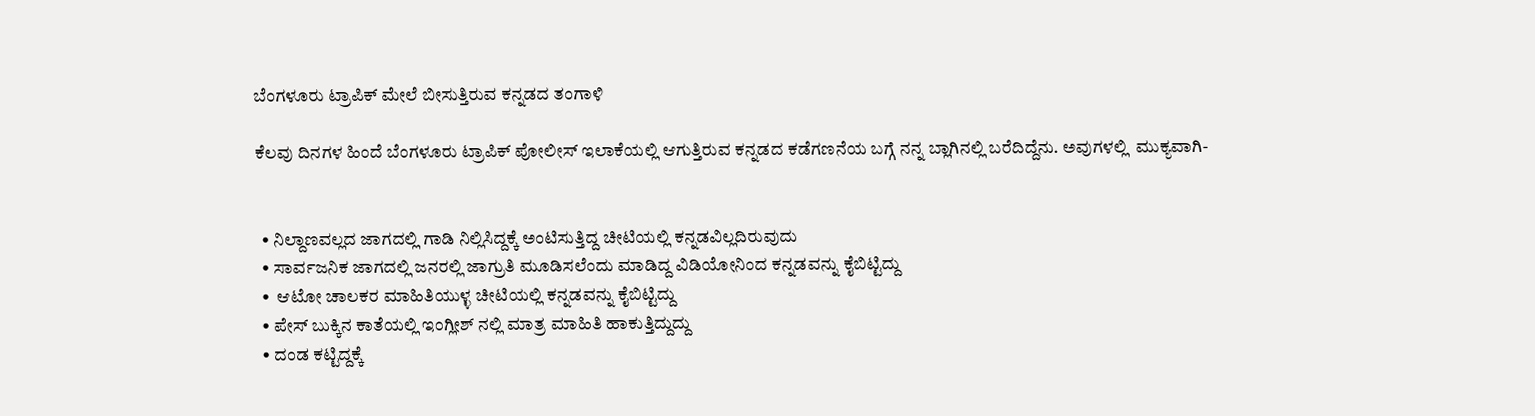ಬೆಂಗಳೂರು ಟ್ರಾಪಿಕ್ ಮೇಲೆ ಬೀಸುತ್ತಿರುವ ಕನ್ನಡದ ತಂಗಾಳಿ

ಕೆಲವು ದಿನಗಳ ಹಿಂದೆ ಬೆಂಗಳೂರು ಟ್ರಾಪಿಕ್ ಪೋಲೀಸ್ ಇಲಾಕೆಯಲ್ಲಿ ಆಗುತ್ತಿರುವ ಕನ್ನಡದ ಕಡೆಗಣನೆಯ ಬಗ್ಗೆ ನನ್ನ ಬ್ಲಾಗಿನಲ್ಲಿ ಬರೆದಿದ್ದೆನು. ಅವುಗಳಲ್ಲಿ  ಮುಕ್ಯವಾಗಿ-


  • ನಿಲ್ದಾಣವಲ್ಲದ ಜಾಗದಲ್ಲಿ ಗಾಡಿ ನಿಲ್ಲಿಸಿದ್ದಕ್ಕೆ ಅಂಟಿಸುತ್ತಿದ್ದ ಚೀಟಿಯಲ್ಲಿ ಕನ್ನಡವಿಲ್ಲದಿರುವುದು
  • ಸಾರ್ವಜನಿಕ ಜಾಗದಲ್ಲಿ ಜನರಲ್ಲಿ ಜಾಗ್ರುತಿ ಮೂಡಿಸಲೆಂದು ಮಾಡಿದ್ದ ವಿಡಿಯೋನಿಂದ ಕನ್ನಡವನ್ನು ಕೈಬಿಟ್ಟಿದ್ದು
  •  ಆಟೋ ಚಾಲಕರ ಮಾಹಿತಿಯುಳ್ಳ ಚೀಟಿಯಲ್ಲಿ ಕನ್ನಡವನ್ನು ಕೈಬಿಟ್ಟಿದ್ದು
  • ಪೇಸ್ ಬುಕ್ಕಿನ ಕಾತೆಯಲ್ಲಿ ಇಂಗ್ಲೀಶ್ ನಲ್ಲಿ ಮಾತ್ರ ಮಾಹಿತಿ ಹಾಕುತ್ತಿದ್ದುದ್ದು
  • ದಂಡ ಕಟ್ಟಿದ್ದಕ್ಕೆ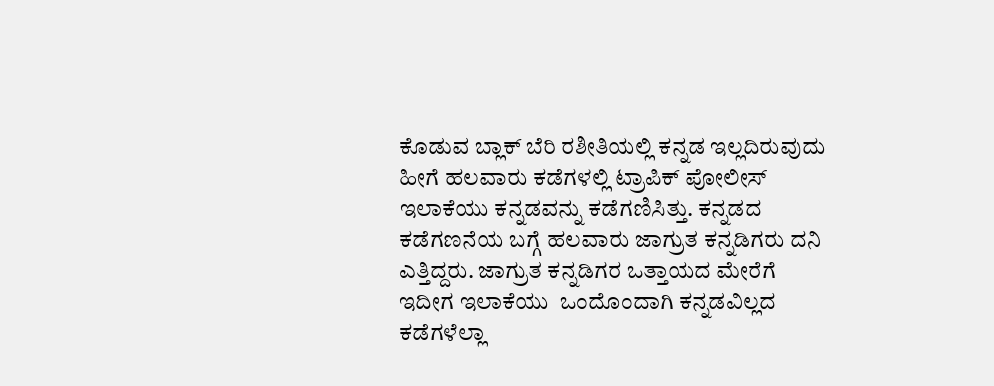ಕೊಡುವ ಬ್ಲಾಕ್ ಬೆರಿ ರಶೀತಿಯಲ್ಲಿ ಕನ್ನಡ ಇಲ್ಲದಿರುವುದು
ಹೀಗೆ ಹಲವಾರು ಕಡೆಗಳಲ್ಲಿ ಟ್ರಾಪಿಕ್ ಪೋಲೀಸ್ ಇಲಾಕೆಯು ಕನ್ನಡವನ್ನು ಕಡೆಗಣಿಸಿತ್ತು. ಕನ್ನಡದ ಕಡೆಗಣನೆಯ ಬಗ್ಗೆ ಹಲವಾರು ಜಾಗ್ರುತ ಕನ್ನಡಿಗರು ದನಿ ಎತ್ತಿದ್ದರು. ಜಾಗ್ರುತ ಕನ್ನಡಿಗರ ಒತ್ತಾಯದ ಮೇರೆಗೆ ಇದೀಗ ಇಲಾಕೆಯು  ಒಂದೊಂದಾಗಿ ಕನ್ನಡವಿಲ್ಲದ ಕಡೆಗಳೆಲ್ಲಾ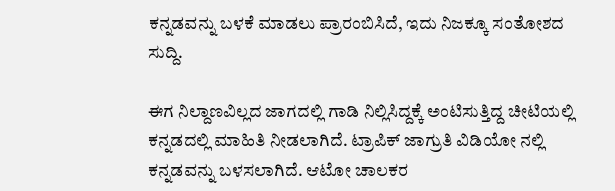ಕನ್ನಡವನ್ನು ಬಳಕೆ ಮಾಡಲು ಪ್ರಾರಂಬಿಸಿದೆ, ಇದು ನಿಜಕ್ಕೂ ಸಂತೋಶದ ಸುದ್ದಿ.

ಈಗ ನಿಲ್ದಾಣವಿಲ್ಲದ ಜಾಗದಲ್ಲಿ ಗಾಡಿ ನಿಲ್ಲಿಸಿದ್ದಕ್ಕೆ ಅಂಟಿಸುತ್ತಿದ್ದ ಚೀಟಿಯಲ್ಲಿ ಕನ್ನಡದಲ್ಲಿ ಮಾಹಿತಿ ನೀಡಲಾಗಿದೆ. ಟ್ರಾಪಿಕ್ ಜಾಗ್ರುತಿ ವಿಡಿಯೋ ನಲ್ಲಿ ಕನ್ನಡವನ್ನು ಬಳಸಲಾಗಿದೆ. ಆಟೋ ಚಾಲಕರ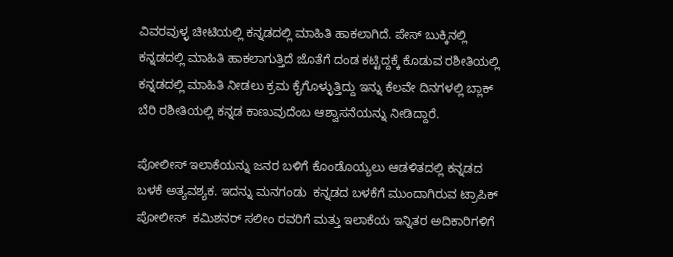ವಿವರವುಳ್ಳ ಚೀಟಿಯಲ್ಲಿ ಕನ್ನಡದಲ್ಲಿ ಮಾಹಿತಿ ಹಾಕಲಾಗಿದೆ. ಪೇಸ್ ಬುಕ್ಕಿನಲ್ಲಿ ಕನ್ನಡದಲ್ಲಿ ಮಾಹಿತಿ ಹಾಕಲಾಗುತ್ತಿದೆ ಜೊತೆಗೆ ದಂಡ ಕಟ್ಟಿದ್ದಕ್ಕೆ ಕೊಡುವ ರಶೀತಿಯಲ್ಲಿ ಕನ್ನಡದಲ್ಲಿ ಮಾಹಿತಿ ನೀಡಲು ಕ್ರಮ ಕೈಗೊಳ್ಳುತ್ತಿದ್ದು ಇನ್ನು ಕೆಲವೇ ದಿನಗಳಲ್ಲಿ ಬ್ಲಾಕ್ ಬೆರಿ ರಶೀತಿಯಲ್ಲಿ ಕನ್ನಡ ಕಾಣುವುದೆಂಬ ಆಶ್ವಾಸನೆಯನ್ನು ನೀಡಿದ್ದಾರೆ.

ಪೋಲೀಸ್ ಇಲಾಕೆಯನ್ನು ಜನರ ಬಳಿಗೆ ಕೊಂಡೊಯ್ಯಲು ಆಡಳಿತದಲ್ಲಿ ಕನ್ನಡದ ಬಳಕೆ ಅತ್ಯವಶ್ಯಕ. ಇದನ್ನು ಮನಗಂಡು  ಕನ್ನಡದ ಬಳಕೆಗೆ ಮುಂದಾಗಿರುವ ಟ್ರಾಪಿಕ್ ಪೋಲೀಸ್  ಕಮಿಶನರ್ ಸಲೀಂ ರವರಿಗೆ ಮತ್ತು ಇಲಾಕೆಯ ಇನ್ನಿತರ ಅದಿಕಾರಿಗಳಿಗೆ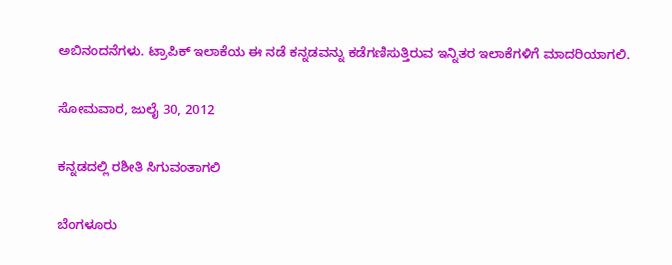ಅಬಿನಂದನೆಗಳು. ಟ್ರಾಪಿಕ್ ಇಲಾಕೆಯ ಈ ನಡೆ ಕನ್ನಡವನ್ನು ಕಡೆಗಣಿಸುತ್ತಿರುವ ಇನ್ನಿತರ ಇಲಾಕೆಗಳಿಗೆ ಮಾದರಿಯಾಗಲಿ.

ಸೋಮವಾರ, ಜುಲೈ 30, 2012

ಕನ್ನಡದಲ್ಲಿ ರಶೀತಿ ಸಿಗುವಂತಾಗಲಿ

ಬೆಂಗಳೂರು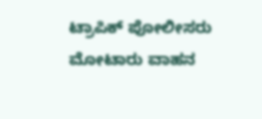ಟ್ರಾಪಿಕ್ ಪೋಲೀಸರು ಮೋಟಾರು ವಾಹನ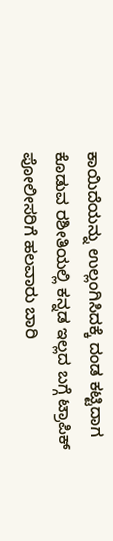ಕಾಯಿದೆಯನ್ನು ಉಲ್ಲಂಗಿಸಿದಕ್ಕೆ ದಂಡ ಕಟ್ಟಿದಾಗ ಕೊಡುವ ರಶೀತಿಯಲ್ಲಿ ಕನ್ನಡ ಇಲ್ಲದ ಬಗ್ಗೆ ಟ್ರಾಪಿಕ್ ಪೋಲೀಸರಿಗೆ ಹಲವಾರು ಬಾರಿ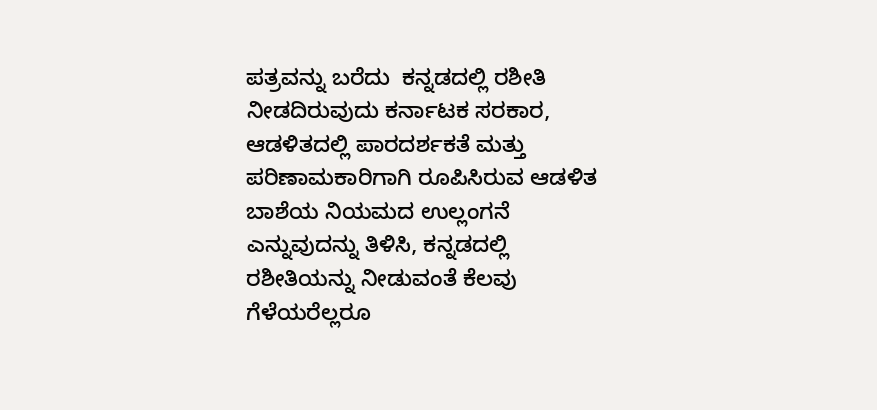ಪತ್ರವನ್ನು ಬರೆದು  ಕನ್ನಡದಲ್ಲಿ ರಶೀತಿ ನೀಡದಿರುವುದು ಕರ್ನಾಟಕ ಸರಕಾರ, ಆಡಳಿತದಲ್ಲಿ ಪಾರದರ್ಶಕತೆ ಮತ್ತು ಪರಿಣಾಮಕಾರಿಗಾಗಿ ರೂಪಿಸಿರುವ ಆಡಳಿತ ಬಾಶೆಯ ನಿಯಮದ ಉಲ್ಲಂಗನೆ ಎನ್ನುವುದನ್ನು ತಿಳಿಸಿ, ಕನ್ನಡದಲ್ಲಿ ರಶೀತಿಯನ್ನು ನೀಡುವಂತೆ ಕೆಲವು ಗೆಳೆಯರೆಲ್ಲರೂ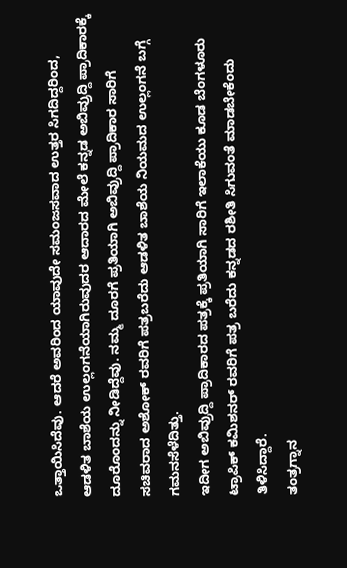ಒತ್ತಾಯಿಸಿದೆವು. ಆದರೆ ಅವರಿಂದ ಯಾವುದೇ ಸಮಂಜಸವಾದ ಉತ್ತರ ಸಿಗದಿದ್ದರಿಂದ, ಆಡಳಿತ ಬಾಶೆಯ ಉಲ್ಲಂಗನೆಯಾಗಿರುವುದರ ಆದಾರದ ಮೇಲೆ ಕನ್ನಡ ಅಬಿವ್ರುದ್ದಿ ಪ್ರಾದಿಕಾರಕ್ಕೆ ದೂರೊಂದನ್ನು ನೀಡಿದ್ದೆವು. ನಮ್ಮ ದೂರಗೆ ಪ್ರತಿಯಾಗಿ ಅಬಿವ್ರುದ್ದಿ ಪ್ರಾದಿಕಾರ ಸಾರಿಗೆ ಸಚಿವರಾದ ಅಶೋಕ್ ರವರಿಗೆ ಪತ್ರಬರೆದು ಆಡಳಿತ ಬಾಶೆಯ ನಿಯಮದ ಉಲ್ಲಂಗನೆ ಬಗ್ಗೆ ಗಮನಸೆಳೆದಿತ್ತು.
ಇದೀಗ ಅಬಿವ್ರುದ್ದಿ ಪ್ರಾದಿಕಾರದ ಪತ್ರಕ್ಕೆ ಪ್ರತಿಯಾಗಿ ಸಾರಿಗೆ ಇಲಾಕೆಯು ಕೂಡ ಬೆಂಗಳೂರು ಟ್ರಾಪಿಕ್ ಕಮಿಶನರ್ ರವರಿಗೆ ಪತ್ರ ಬರೆದು ಕನ್ನಡದ ರಶೀತಿ ಸಿಗುವಂತೆ ಮಾಡಬೇಕೆಂದು ತಿಳಿಸಿದ್ದಾರೆ.
ತಂತ್ರಗ್ನಾನ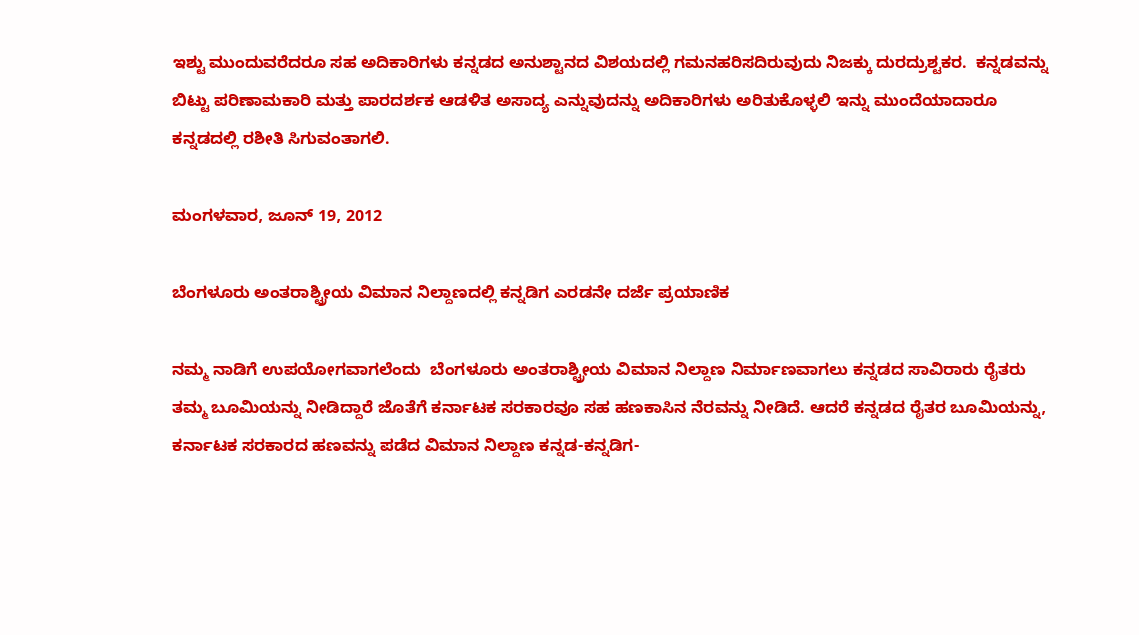ಇಶ್ಟು ಮುಂದುವರೆದರೂ ಸಹ ಅದಿಕಾರಿಗಳು ಕನ್ನಡದ ಅನುಶ್ಟಾನದ ವಿಶಯದಲ್ಲಿ ಗಮನಹರಿಸದಿರುವುದು ನಿಜಕ್ಕು ದುರದ್ರುಶ್ಟಕರ.  ಕನ್ನಡವನ್ನು ಬಿಟ್ಟು ಪರಿಣಾಮಕಾರಿ ಮತ್ತು ಪಾರದರ್ಶಕ ಆಡಳಿತ ಅಸಾದ್ಯ ಎನ್ನುವುದನ್ನು ಅದಿಕಾರಿಗಳು ಅರಿತುಕೊಳ್ಳಲಿ ಇನ್ನು ಮುಂದೆಯಾದಾರೂ ಕನ್ನಡದಲ್ಲಿ ರಶೀತಿ ಸಿಗುವಂತಾಗಲಿ.

ಮಂಗಳವಾರ, ಜೂನ್ 19, 2012

ಬೆಂಗಳೂರು ಅಂತರಾಶ್ಟ್ರೀಯ ವಿಮಾನ ನಿಲ್ದಾಣದಲ್ಲಿ ಕನ್ನಡಿಗ ಎರಡನೇ ದರ್ಜೆ ಪ್ರಯಾಣಿಕ

ನಮ್ಮ ನಾಡಿಗೆ ಉಪಯೋಗವಾಗಲೆಂದು  ಬೆಂಗಳೂರು ಅಂತರಾಶ್ಟ್ರೀಯ ವಿಮಾನ ನಿಲ್ದಾಣ ನಿರ್ಮಾಣವಾಗಲು ಕನ್ನಡದ ಸಾವಿರಾರು ರೈತರು ತಮ್ಮ ಬೂಮಿಯನ್ನು ನೀಡಿದ್ದಾರೆ ಜೊತೆಗೆ ಕರ್ನಾಟಕ ಸರಕಾರವೂ ಸಹ ಹಣಕಾಸಿನ ನೆರವನ್ನು ನೀಡಿದೆ. ಆದರೆ ಕನ್ನಡದ ರೈತರ ಬೂಮಿಯನ್ನು, ಕರ್ನಾಟಕ ಸರಕಾರದ ಹಣವನ್ನು ಪಡೆದ ವಿಮಾನ ನಿಲ್ದಾಣ ಕನ್ನಡ-ಕನ್ನಡಿಗ-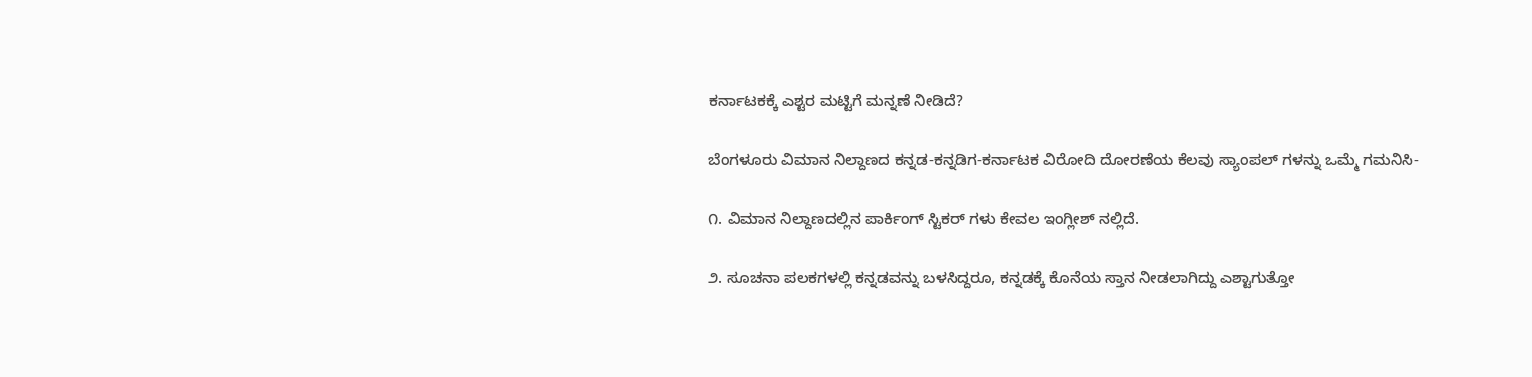ಕರ್ನಾಟಕಕ್ಕೆ ಎಶ್ಟರ ಮಟ್ಟಿಗೆ ಮನ್ನಣೆ ನೀಡಿದೆ?

ಬೆಂಗಳೂರು ವಿಮಾನ ನಿಲ್ದಾಣದ ಕನ್ನಡ-ಕನ್ನಡಿಗ-ಕರ್ನಾಟಕ ವಿರೋದಿ ದೋರಣೆಯ ಕೆಲವು ಸ್ಯಾಂಪಲ್ ಗಳನ್ನು ಒಮ್ಮೆ ಗಮನಿಸಿ-

೧. ವಿಮಾನ ನಿಲ್ದಾಣದಲ್ಲಿನ ಪಾರ್ಕಿಂಗ್ ಸ್ಟಿಕರ್ ಗಳು ಕೇವಲ ಇಂಗ್ಲೀಶ್ ನಲ್ಲಿದೆ.

೨. ಸೂಚನಾ ಪಲಕಗಳಲ್ಲಿ ಕನ್ನಡವನ್ನು ಬಳಸಿದ್ದರೂ, ಕನ್ನಡಕ್ಕೆ ಕೊನೆಯ ಸ್ತಾನ ನೀಡಲಾಗಿದ್ದು ಎಶ್ಟಾಗುತ್ತೋ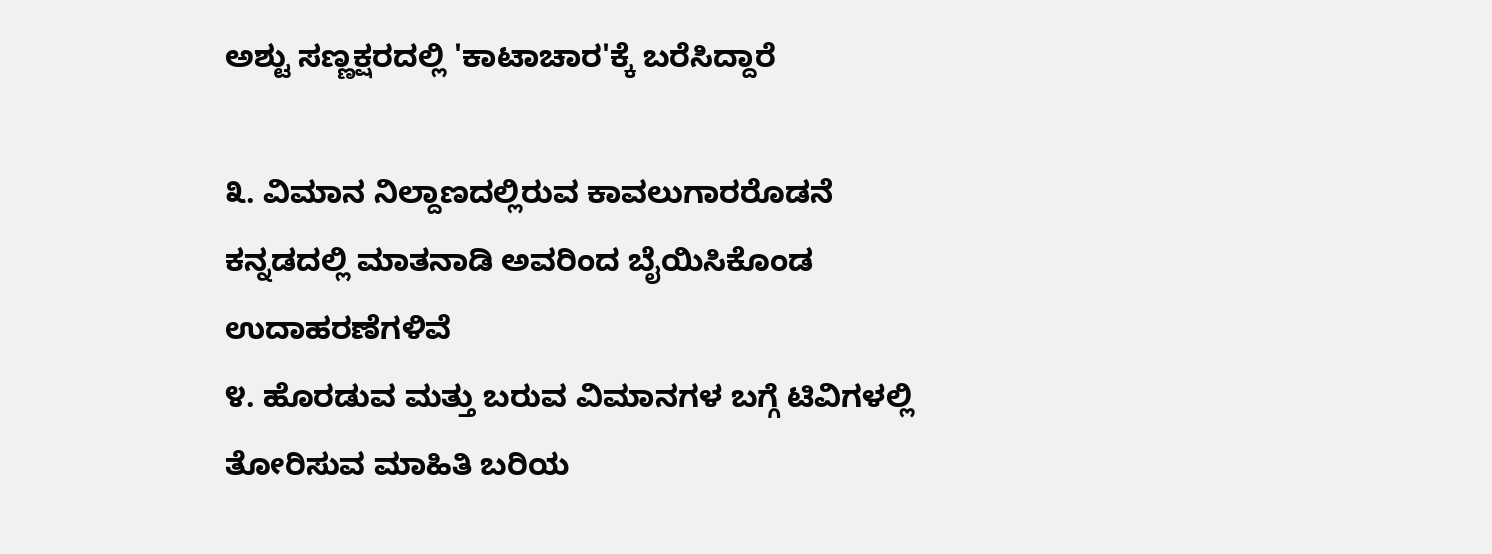ಅಶ್ಟು ಸಣ್ಣಕ್ಷರದಲ್ಲಿ 'ಕಾಟಾಚಾರ'ಕ್ಕೆ ಬರೆಸಿದ್ದಾರೆ

೩. ವಿಮಾನ ನಿಲ್ದಾಣದಲ್ಲಿರುವ ಕಾವಲುಗಾರರೊಡನೆ ಕನ್ನಡದಲ್ಲಿ ಮಾತನಾಡಿ ಅವರಿಂದ ಬೈಯಿಸಿಕೊಂಡ ಉದಾಹರಣೆಗಳಿವೆ
೪. ಹೊರಡುವ ಮತ್ತು ಬರುವ ವಿಮಾನಗಳ ಬಗ್ಗೆ ಟಿವಿಗಳಲ್ಲಿ ತೋರಿಸುವ ಮಾಹಿತಿ ಬರಿಯ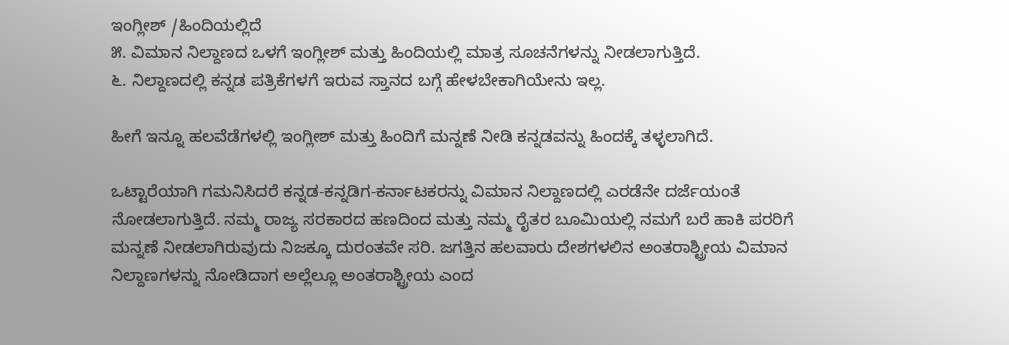ಇಂಗ್ಲೀಶ್ /ಹಿಂದಿಯಲ್ಲಿದೆ
೫. ವಿಮಾನ ನಿಲ್ದಾಣದ ಒಳಗೆ ಇಂಗ್ಲೀಶ್ ಮತ್ತು ಹಿಂದಿಯಲ್ಲಿ ಮಾತ್ರ ಸೂಚನೆಗಳನ್ನು ನೀಡಲಾಗುತ್ತಿದೆ.
೬. ನಿಲ್ದಾಣದಲ್ಲಿ ಕನ್ನಡ ಪತ್ರಿಕೆಗಳಗೆ ಇರುವ ಸ್ತಾನದ ಬಗ್ಗೆ ಹೇಳಬೇಕಾಗಿಯೇನು ಇಲ್ಲ.

ಹೀಗೆ ಇನ್ನೂ ಹಲವೆಡೆಗಳಲ್ಲಿ ಇಂಗ್ಲೀಶ್ ಮತ್ತು ಹಿಂದಿಗೆ ಮನ್ನಣೆ ನೀಡಿ ಕನ್ನಡವನ್ನು ಹಿಂದಕ್ಕೆ ತಳ್ಳಲಾಗಿದೆ.

ಒಟ್ಟಾರೆಯಾಗಿ ಗಮನಿಸಿದರೆ ಕನ್ನಡ-ಕನ್ನಡಿಗ-ಕರ್ನಾಟಕರನ್ನು ವಿಮಾನ ನಿಲ್ದಾಣದಲ್ಲಿ ಎರಡೆನೇ ದರ್ಜೆಯಂತೆ ನೋಡಲಾಗುತ್ತಿದೆ. ನಮ್ಮ ರಾಜ್ಯ ಸರಕಾರದ ಹಣದಿಂದ ಮತ್ತು ನಮ್ಮ ರೈತರ ಬೂಮಿಯಲ್ಲಿ ನಮಗೆ ಬರೆ ಹಾಕಿ ಪರರಿಗೆ ಮನ್ನಣೆ ನೀಡಲಾಗಿರುವುದು ನಿಜಕ್ಕೂ ದುರಂತವೇ ಸರಿ. ಜಗತ್ತಿನ ಹಲವಾರು ದೇಶಗಳಲಿನ ಅಂತರಾಶ್ಟ್ರೀಯ ವಿಮಾನ ನಿಲ್ದಾಣಗಳನ್ನು ನೋಡಿದಾಗ ಅಲ್ಲೆಲ್ಲೂ ಅಂತರಾಶ್ಟ್ರೀಯ ಎಂದ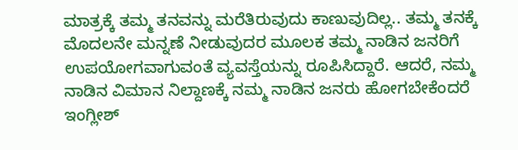ಮಾತ್ರಕ್ಕೆ ತಮ್ಮ ತನವನ್ನು ಮರೆತಿರುವುದು ಕಾಣುವುದಿಲ್ಲ.. ತಮ್ಮ ತನಕ್ಕೆ ಮೊದಲನೇ ಮನ್ನಣೆ ನೀಡುವುದರ ಮೂಲಕ ತಮ್ಮ ನಾಡಿನ ಜನರಿಗೆ ಉಪಯೋಗವಾಗುವಂತೆ ವ್ಯವಸ್ತೆಯನ್ನು ರೂಪಿಸಿದ್ದಾರೆ. ಆದರೆ, ನಮ್ಮ ನಾಡಿನ ವಿಮಾನ ನಿಲ್ದಾಣಕ್ಕೆ ನಮ್ಮ ನಾಡಿನ ಜನರು ಹೋಗಬೇಕೆಂದರೆ ಇಂಗ್ಲೀಶ್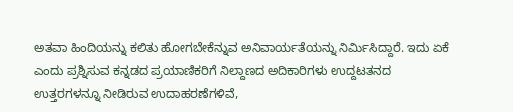ಅತವಾ ಹಿಂದಿಯನ್ನು ಕಲಿತು ಹೋಗಬೇಕೆನ್ನುವ ಅನಿವಾರ್ಯತೆಯನ್ನು ನಿರ್ಮಿಸಿದ್ದಾರೆ. ಇದು ಏಕೆ ಎಂದು ಪ್ರಶ್ನಿಸುವ ಕನ್ನಡದ ಪ್ರಯಾಣಿಕರಿಗೆ ನಿಲ್ದಾಣದ ಅದಿಕಾರಿಗಳು ಉದ್ದಟತನದ ಉತ್ತರಗಳನ್ನೂ ನೀಡಿರುವ ಉದಾಹರಣೆಗಳಿವೆ,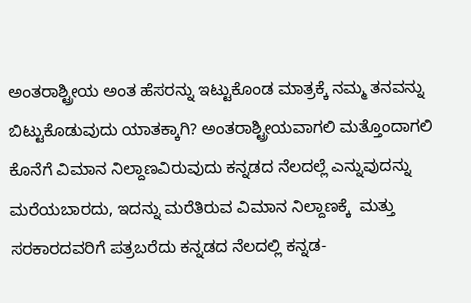ಅಂತರಾಶ್ಟ್ರೀಯ ಅಂತ ಹೆಸರನ್ನು ಇಟ್ಟುಕೊಂಡ ಮಾತ್ರಕ್ಕೆ ನಮ್ಮ ತನವನ್ನು ಬಿಟ್ಟುಕೊಡುವುದು ಯಾತಕ್ಕಾಗಿ? ಅಂತರಾಶ್ಟ್ರೀಯವಾಗಲಿ ಮತ್ತೊಂದಾಗಲಿ ಕೊನೆಗೆ ವಿಮಾನ ನಿಲ್ದಾಣವಿರುವುದು ಕನ್ನಡದ ನೆಲದಲ್ಲೆ ಎನ್ನುವುದನ್ನು ಮರೆಯಬಾರದು, ಇದನ್ನು ಮರೆತಿರುವ ವಿಮಾನ ನಿಲ್ದಾಣಕ್ಕೆ  ಮತ್ತು ಸರಕಾರದವರಿಗೆ ಪತ್ರಬರೆದು ಕನ್ನಡದ ನೆಲದಲ್ಲಿ ಕನ್ನಡ-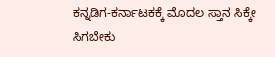ಕನ್ನಡಿಗ-ಕರ್ನಾಟಕಕ್ಕೆ ಮೊದಲ ಸ್ತಾನ ಸಿಕ್ಕೇ ಸಿಗಬೇಕು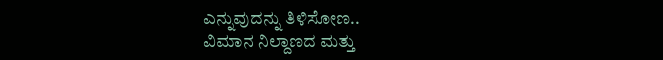ಎನ್ನುವುದನ್ನು ತಿಳಿಸೋಣ..
ವಿಮಾನ ನಿಲ್ದಾಣದ ಮತ್ತು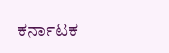ಕರ್ನಾಟಕ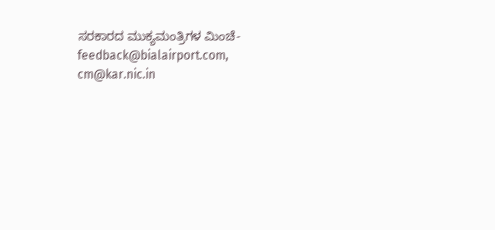ಸರಕಾರದ ಮುಕ್ಯಮಂತ್ರಿಗಳ ಮಿಂಚೆ- feedback@bialairport.com, cm@kar.nic.in